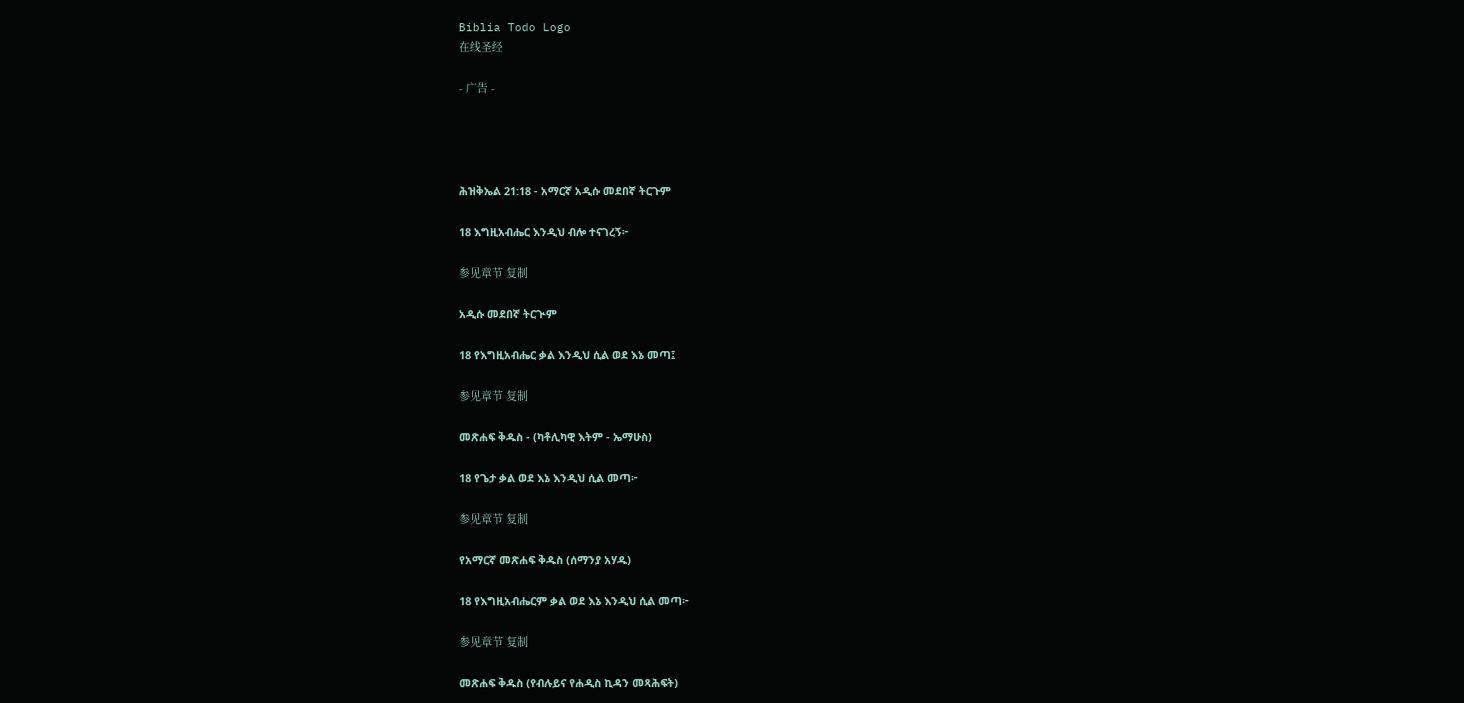Biblia Todo Logo
在线圣经

- 广告 -




ሕዝቅኤል 21:18 - አማርኛ አዲሱ መደበኛ ትርጉም

18 እግዚአብሔር እንዲህ ብሎ ተናገረኝ፦

参见章节 复制

አዲሱ መደበኛ ትርጒም

18 የእግዚአብሔር ቃል እንዲህ ሲል ወደ እኔ መጣ፤

参见章节 复制

መጽሐፍ ቅዱስ - (ካቶሊካዊ እትም - ኤማሁስ)

18 የጌታ ቃል ወደ እኔ እንዲህ ሲል መጣ፦

参见章节 复制

የአማርኛ መጽሐፍ ቅዱስ (ሰማንያ አሃዱ)

18 የእግዚአብሔርም ቃል ወደ እኔ እንዲህ ሲል መጣ፦

参见章节 复制

መጽሐፍ ቅዱስ (የብሉይና የሐዲስ ኪዳን መጻሕፍት)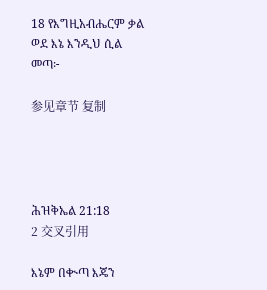18 የእግዚአብሔርም ቃል ወደ እኔ እንዲህ ሲል መጣ፦

参见章节 复制




ሕዝቅኤል 21:18
2 交叉引用

እኔም በቊጣ እጄን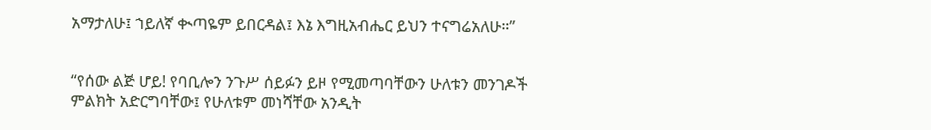አማታለሁ፤ ኀይለኛ ቊጣዬም ይበርዳል፤ እኔ እግዚአብሔር ይህን ተናግሬአለሁ።”


“የሰው ልጅ ሆይ! የባቢሎን ንጉሥ ሰይፉን ይዞ የሚመጣባቸውን ሁለቱን መንገዶች ምልክት አድርግባቸው፤ የሁለቱም መነሻቸው አንዲት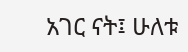አገር ናት፤ ሁለቱ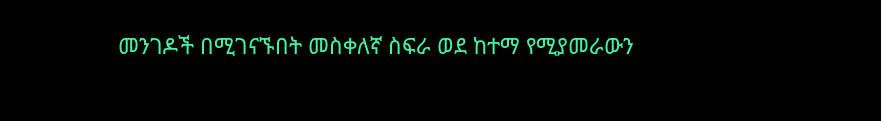መንገዶች በሚገናኙበት መስቀለኛ ስፍራ ወደ ከተማ የሚያመራውን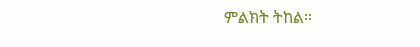ምልክት ትከል።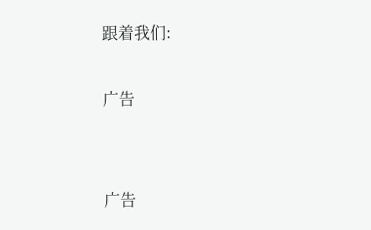跟着我们:

广告


广告